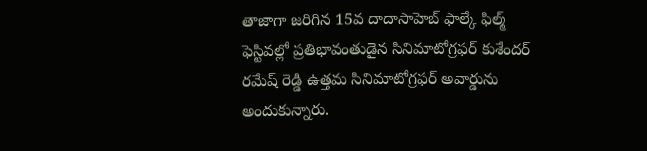తాజాగా జరిగిన 15వ దాదాసాహెబ్ ఫాల్కే ఫిల్మ్ ఫెస్టివల్లో ప్రతిభావంతుడైన సినిమాటోగ్రఫర్ కుశేందర్ రమేష్ రెడ్డి ఉత్తమ సినిమాటోగ్రఫర్ అవార్డును అందుకున్నారు.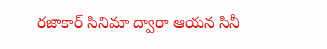రజాకార్ సినిమా ద్వారా ఆయన సినీ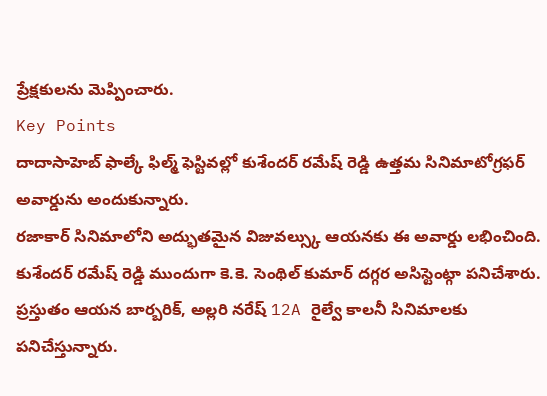ప్రేక్షకులను మెప్పించారు.
Key Points
దాదాసాహెబ్ ఫాల్కే ఫిల్మ్ ఫెస్టివల్లో కుశేందర్ రమేష్ రెడ్డి ఉత్తమ సినిమాటోగ్రఫర్ అవార్డును అందుకున్నారు.
రజాకార్ సినిమాలోని అద్భుతమైన విజువల్స్కు ఆయనకు ఈ అవార్డు లభించింది.
కుశేందర్ రమేష్ రెడ్డి ముందుగా కె.కె. సెంథిల్ కుమార్ దగ్గర అసిస్టెంట్గా పనిచేశారు.
ప్రస్తుతం ఆయన బార్బరిక్, అల్లరి నరేష్ 12A రైల్వే కాలనీ సినిమాలకు పనిచేస్తున్నారు.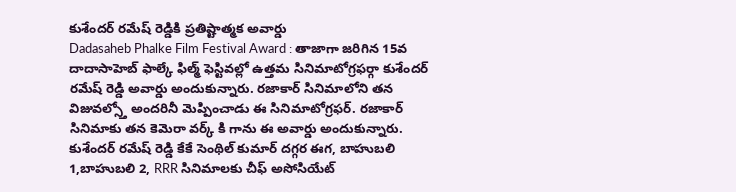కుశేందర్ రమేష్ రెడ్డికి ప్రతిష్టాత్మక అవార్డు
Dadasaheb Phalke Film Festival Award : తాజాగా జరిగిన 15వ దాదాసాహెబ్ ఫాల్కే ఫిల్మ్ ఫెస్టివల్లో ఉత్తమ సినిమాటోగ్రఫర్గా కుశేందర్ రమేష్ రెడ్డి అవార్డు అందుకున్నారు. రజాకార్ సినిమాలోని తన విజువల్స్తో అందరినీ మెప్పించాడు ఈ సినిమాటోగ్రఫర్. రజాకార్ సినిమాకు తన కెమెరా వర్క్ కి గాను ఈ అవార్డు అందుకున్నారు.
కుశేందర్ రమేష్ రెడ్డి కేకే సెంథిల్ కుమార్ దగ్గర ఈగ, బాహుబలి 1,బాహుబలి 2, RRR సినిమాలకు చీఫ్ అసోసియేట్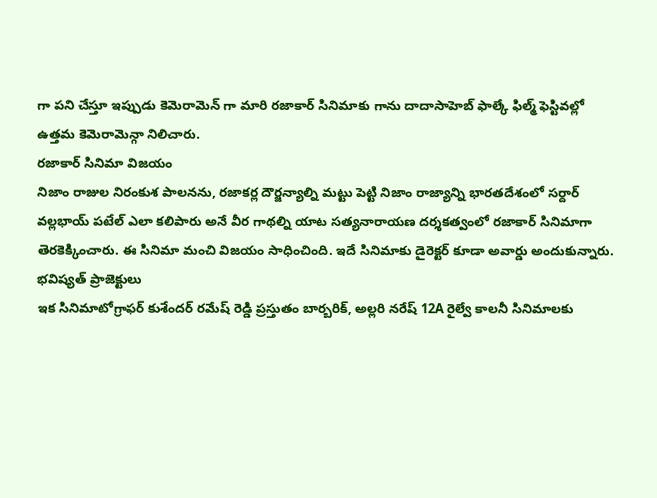గా పని చేస్తూ ఇప్పుడు కెమెరామెన్ గా మారి రజాకార్ సినిమాకు గాను దాదాసాహెబ్ ఫాల్కే ఫిల్మ్ ఫెస్టివల్లో ఉత్తమ కెమెరామెన్గా నిలిచారు.
రజాకార్ సినిమా విజయం
నిజాం రాజుల నిరంకుశ పాలనను, రజాకర్ల దౌర్జన్యాల్ని మట్టు పెట్టి నిజాం రాజ్యాన్ని భారతదేశంలో సర్దార్ వల్లభాయ్ పటేల్ ఎలా కలిపారు అనే వీర గాథల్ని యాట సత్యనారాయణ దర్శకత్వంలో రజాకార్ సినిమాగా తెరకెక్కించారు. ఈ సినిమా మంచి విజయం సాధించింది. ఇదే సినిమాకు డైరెక్టర్ కూడా అవార్డు అందుకున్నారు.
భవిష్యత్ ప్రాజెక్టులు
ఇక సినిమాటోగ్రాఫర్ కుశేందర్ రమేష్ రెడ్డి ప్రస్తుతం బార్బరిక్, అల్లరి నరేష్ 12A రైల్వే కాలనీ సినిమాలకు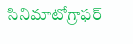సినిమాటోగ్రాఫర్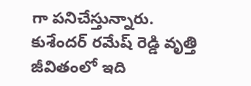గా పనిచేస్తున్నారు.
కుశేందర్ రమేష్ రెడ్డి వృత్తి జీవితంలో ఇది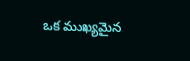ఒక ముఖ్యమైన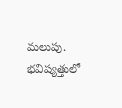మలుపు. భవిష్యత్తులో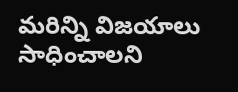మరిన్ని విజయాలు సాధించాలని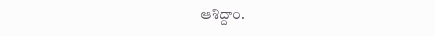ఆశిద్దాం.